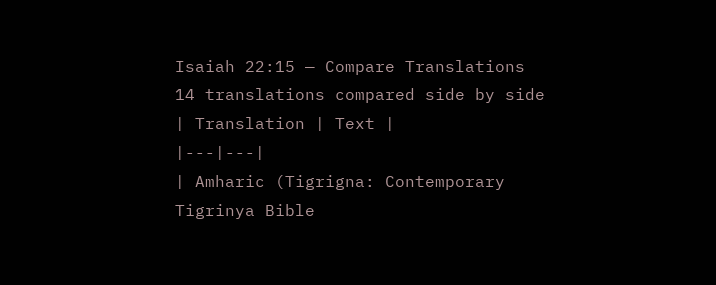Isaiah 22:15 — Compare Translations
14 translations compared side by side
| Translation | Text |
|---|---|
| Amharic (Tigrigna: Contemporary Tigrinya Bible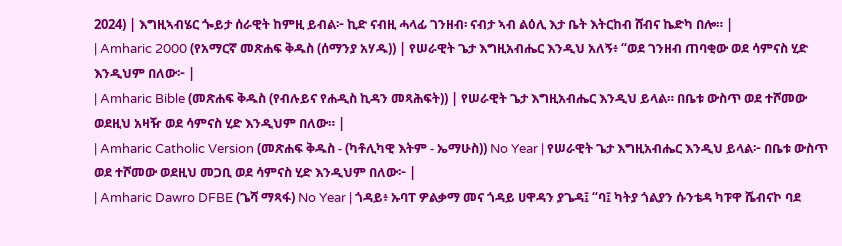2024) | እግዚኣብሄር ጐይታ ሰራዊት ከምዚ ይብል፦ ኪድ ናብዚ ሓላፊ ገንዘብ፡ ናብታ ኣብ ልዕሊ እታ ቤት እትርከብ ሸብና ኬድካ በሎ። |
| Amharic 2000 (የአማርኛ መጽሐፍ ቅዱስ (ሰማንያ አሃዱ)) | የሠራዊት ጌታ እግዚአብሔር እንዲህ አለኝ፥ “ወደ ገንዘብ ጠባቂው ወደ ሳምናስ ሂድ እንዲህም በለው፦ |
| Amharic Bible (መጽሐፍ ቅዱስ (የብሉይና የሐዲስ ኪዳን መጻሕፍት)) | የሠራዊት ጌታ እግዚአብሔር እንዲህ ይላል። በቤቱ ውስጥ ወደ ተሾመው ወደዚህ አዛዥ ወደ ሳምናስ ሂድ እንዲህም በለው። |
| Amharic Catholic Version (መጽሐፍ ቅዱስ - (ካቶሊካዊ እትም - ኤማሁስ)) No Year | የሠራዊት ጌታ እግዚአብሔር እንዲህ ይላል፦ በቤቱ ውስጥ ወደ ተሾመው ወደዚህ መጋቢ ወደ ሳምናስ ሂድ እንዲህም በለው፦ |
| Amharic Dawro DFBE (ጌሻ ማጻፋ) No Year | ጎዳይ፥ ኡባፐ ዎልቃማ መና ጎዳይ ሀዋዳን ያጌዳ፤ “ባ፤ ካትያ ጎልያን ሱንቴዳ ካፑዋ ሼብናኮ ባደ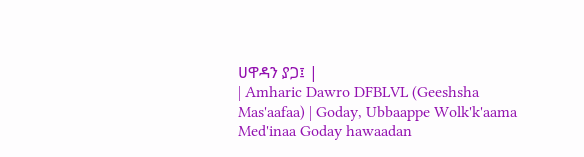ሀዋዳን ያጋ፤ |
| Amharic Dawro DFBLVL (Geeshsha Mas'aafaa) | Goday, Ubbaappe Wolk'k'aama Med'inaa Goday hawaadan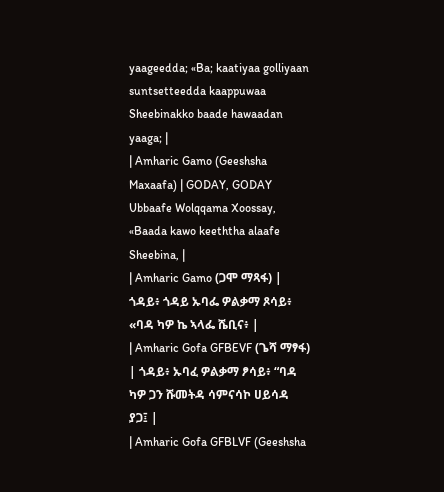yaageedda; «Ba; kaatiyaa golliyaan suntsetteedda kaappuwaa Sheebinakko baade hawaadan yaaga; |
| Amharic Gamo (Geeshsha Maxaafa) | GODAY, GODAY Ubbaafe Wolqqama Xoossay, «Baada kawo keeththa alaafe Sheebina, |
| Amharic Gamo (ጋሞ ማጻፋ) | ጎዳይ፥ ጎዳይ ኡባፌ ዎልቃማ ጾሳይ፥ «ባዳ ካዎ ኬ ኣላፌ ሼቢና፥ |
| Amharic Gofa GFBEVF (ጌሻ ማፃፋ) | ጎዳይ፥ ኡባፈ ዎልቃማ ፆሳይ፥ “ባዳ ካዎ ጋን ሹመትዳ ሳምናሳኮ ሀይሳዳ ያጋ፤ |
| Amharic Gofa GFBLVF (Geeshsha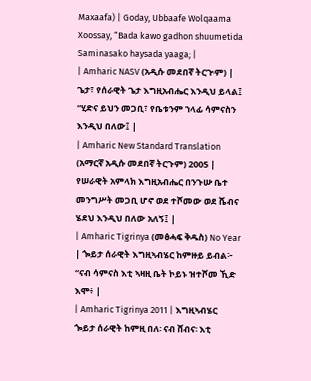Maxaafa) | Goday, Ubbaafe Wolqaama Xoossay, “Bada kawo gadhon shuumetida Saminasako haysada yaaga; |
| Amharic NASV (አዲሱ መደበኛ ትርጒም) | ጌታ፣ የሰራዊት ጌታ እግዚአብሔር እንዲህ ይላል፤ “ሂድና ይህን መጋቢ፣ የቤቱንም ኀላፊ ሳምናስን እንዲህ በለው፤ |
| Amharic New Standard Translation (አማርኛ አዲሱ መደበኛ ትርጉም) 2005 | የሠራዊት አምላክ እግዚአብሔር በንጉሡ ቤተ መንግሥት መጋቢ ሆኖ ወደ ተሾመው ወደ ሼብና ሄደህ እንዲህ በለው አለኝ፤ |
| Amharic Tigrinya (መፅሓፍ ቅዱስ) No Year | ጐይታ ሰራዊት እግዚኣብሄር ከምዙይ ይብል፦ “ናብ ሳምናስ እቲ ኣዛዚ ቤት ኮይኑ ዝተሾመ ኺድ እሞ፥ |
| Amharic Tigrinya 2011 | እግዚኣብሄር ጐይታ ሰራዊት ከምዚ በለ፡ ናብ ሸብና፡ እቲ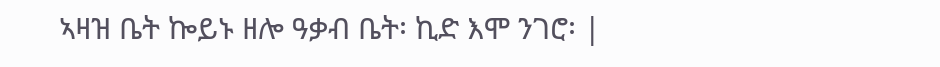ኣዛዝ ቤት ኰይኑ ዘሎ ዓቃብ ቤት፡ ኪድ እሞ ንገሮ፡ |